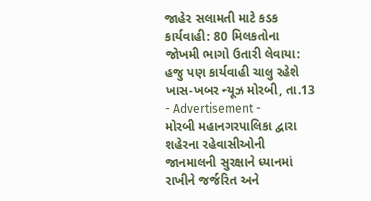જાહેર સલામતી માટે કડક કાર્યવાહી: 80 મિલકતોના જોખમી ભાગો ઉતારી લેવાયા: હજુ પણ કાર્યવાહી ચાલુ રહેશે
ખાસ-ખબર ન્યૂઝ મોરબી, તા.13
- Advertisement -
મોરબી મહાનગરપાલિકા દ્વારા શહેરના રહેવાસીઓની જાનમાલની સુરક્ષાને ધ્યાનમાં રાખીને જર્જરિત અને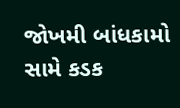જોખમી બાંધકામો સામે કડક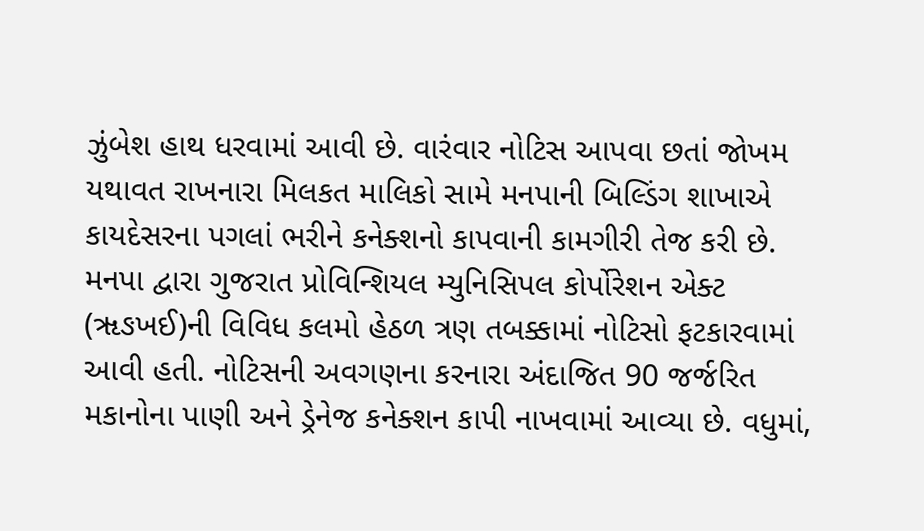ઝુંબેશ હાથ ધરવામાં આવી છે. વારંવાર નોટિસ આપવા છતાં જોખમ યથાવત રાખનારા મિલકત માલિકો સામે મનપાની બિલ્ડિંગ શાખાએ કાયદેસરના પગલાં ભરીને કનેક્શનો કાપવાની કામગીરી તેજ કરી છે.
મનપા દ્વારા ગુજરાત પ્રોવિન્શિયલ મ્યુનિસિપલ કોર્પોરેશન એક્ટ (ૠઙખઈ)ની વિવિધ કલમો હેઠળ ત્રણ તબક્કામાં નોટિસો ફટકારવામાં આવી હતી. નોટિસની અવગણના કરનારા અંદાજિત 90 જર્જરિત મકાનોના પાણી અને ડ્રેનેજ કનેક્શન કાપી નાખવામાં આવ્યા છે. વધુમાં,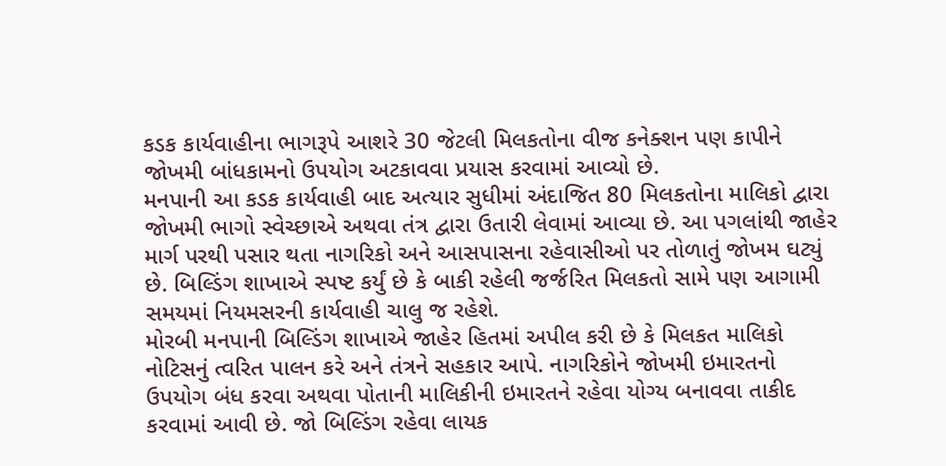કડક કાર્યવાહીના ભાગરૂપે આશરે 30 જેટલી મિલકતોના વીજ કનેક્શન પણ કાપીને જોખમી બાંધકામનો ઉપયોગ અટકાવવા પ્રયાસ કરવામાં આવ્યો છે.
મનપાની આ કડક કાર્યવાહી બાદ અત્યાર સુધીમાં અંદાજિત 80 મિલકતોના માલિકો દ્વારા જોખમી ભાગો સ્વેચ્છાએ અથવા તંત્ર દ્વારા ઉતારી લેવામાં આવ્યા છે. આ પગલાંથી જાહેર માર્ગ પરથી પસાર થતા નાગરિકો અને આસપાસના રહેવાસીઓ પર તોળાતું જોખમ ઘટ્યું છે. બિલ્ડિંગ શાખાએ સ્પષ્ટ કર્યું છે કે બાકી રહેલી જર્જરિત મિલકતો સામે પણ આગામી સમયમાં નિયમસરની કાર્યવાહી ચાલુ જ રહેશે.
મોરબી મનપાની બિલ્ડિંગ શાખાએ જાહેર હિતમાં અપીલ કરી છે કે મિલકત માલિકો નોટિસનું ત્વરિત પાલન કરે અને તંત્રને સહકાર આપે. નાગરિકોને જોખમી ઇમારતનો ઉપયોગ બંધ કરવા અથવા પોતાની માલિકીની ઇમારતને રહેવા યોગ્ય બનાવવા તાકીદ કરવામાં આવી છે. જો બિલ્ડિંગ રહેવા લાયક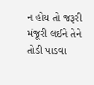ન હોય તો જરૂરી મંજૂરી લઈને તેને તોડી પાડવા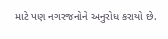માટે પણ નગરજનોને અનુરોધ કરાયો છે.